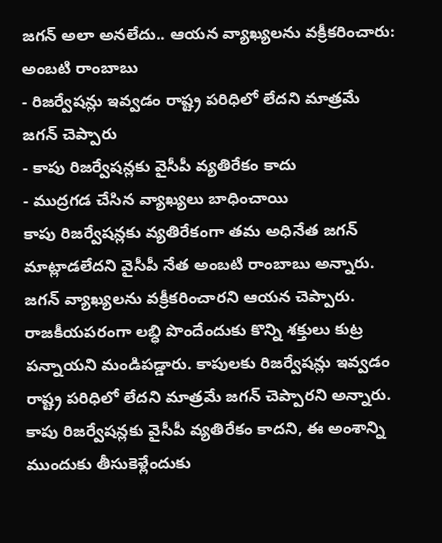జగన్ అలా అనలేదు.. ఆయన వ్యాఖ్యలను వక్రీకరించారు: అంబటి రాంబాబు
- రిజర్వేషన్లు ఇవ్వడం రాష్ట్ర పరిధిలో లేదని మాత్రమే జగన్ చెప్పారు
- కాపు రిజర్వేషన్లకు వైసీపీ వ్యతిరేకం కాదు
- ముద్రగడ చేసిన వ్యాఖ్యలు బాధించాయి
కాపు రిజర్వేషన్లకు వ్యతిరేకంగా తమ అధినేత జగన్ మాట్లాడలేదని వైసీపీ నేత అంబటి రాంబాబు అన్నారు. జగన్ వ్యాఖ్యలను వక్రీకరించారని ఆయన చెప్పారు. రాజకీయపరంగా లబ్ధి పొందేందుకు కొన్ని శక్తులు కుట్ర పన్నాయని మండిపడ్డారు. కాపులకు రిజర్వేషన్లు ఇవ్వడం రాష్ట్ర పరిధిలో లేదని మాత్రమే జగన్ చెప్పారని అన్నారు. కాపు రిజర్వేషన్లకు వైసీపీ వ్యతిరేకం కాదని, ఈ అంశాన్ని ముందుకు తీసుకెళ్లేందుకు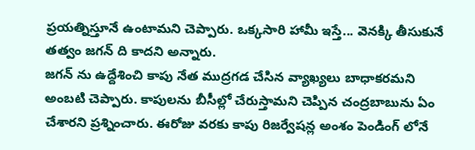ప్రయత్నిస్తూనే ఉంటామని చెప్పారు. ఒక్కసారి హామీ ఇస్తే... వెనక్కి తీసుకునే తత్వం జగన్ ది కాదని అన్నారు.
జగన్ ను ఉద్దేశించి కాపు నేత ముద్రగడ చేసిన వ్యాఖ్యలు బాధాకరమని అంబటి చెప్పారు. కాపులను బీసీల్లో చేరుస్తామని చెప్పిన చంద్రబాబును ఏం చేశారని ప్రశ్నించారు. ఈరోజు వరకు కాపు రిజర్వేషన్ల అంశం పెండింగ్ లోనే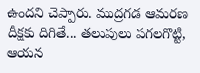ఉందని చెప్పారు. ముద్రగడ ఆమరణ దీక్షకు దిగితే... తలుపులు పగలగొట్టి, ఆయన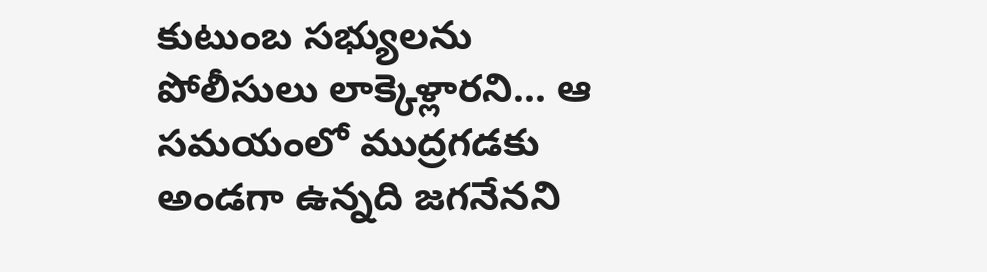కుటుంబ సభ్యులను పోలీసులు లాక్కెళ్లారని... ఆ సమయంలో ముద్రగడకు అండగా ఉన్నది జగనేనని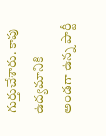గుర్తుచేశారు. కాపు ఉద్యమానికి అండగా ఉన్న పార్టీ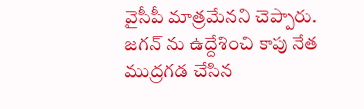వైసీపీ మాత్రమేనని చెప్పారు.
జగన్ ను ఉద్దేశించి కాపు నేత ముద్రగడ చేసిన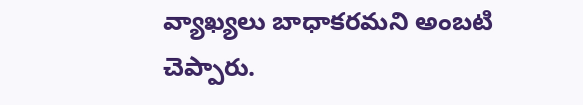వ్యాఖ్యలు బాధాకరమని అంబటి చెప్పారు.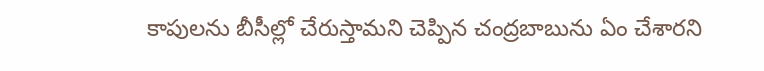కాపులను బీసీల్లో చేరుస్తామని చెప్పిన చంద్రబాబును ఏం చేశారని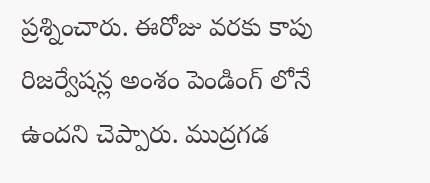ప్రశ్నించారు. ఈరోజు వరకు కాపు రిజర్వేషన్ల అంశం పెండింగ్ లోనే ఉందని చెప్పారు. ముద్రగడ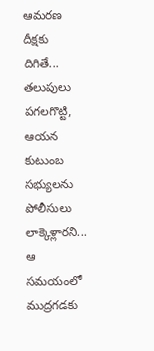ఆమరణ దీక్షకు దిగితే... తలుపులు పగలగొట్టి, ఆయన కుటుంబ సభ్యులను పోలీసులు లాక్కెళ్లారని... ఆ సమయంలో ముద్రగడకు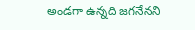అండగా ఉన్నది జగనేనని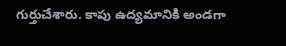గుర్తుచేశారు. కాపు ఉద్యమానికి అండగా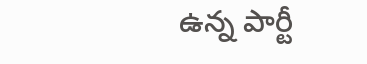ఉన్న పార్టీ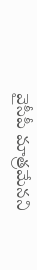వైసీపీ మాత్రమేనని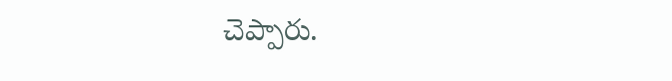చెప్పారు.